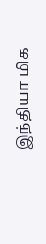இந்தியா மிக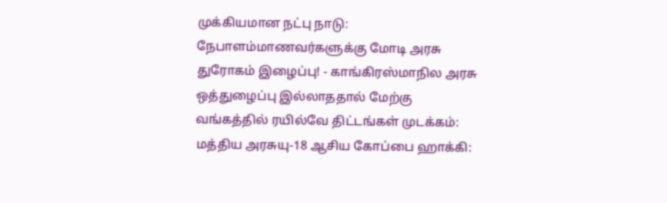முக்கியமான நட்பு நாடு: நேபாளம்மாணவர்களுக்கு மோடி அரசு துரோகம் இழைப்பு! - காங்கிரஸ்மாநில அரசு ஒத்துழைப்பு இல்லாததால் மேற்கு வங்கத்தில் ரயில்வே திட்டங்கள் முடக்கம்: மத்திய அரசுயு-18 ஆசிய கோப்பை ஹாக்கி: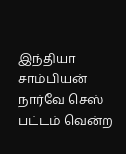இந்தியா சாம்பியன் நார்வே செஸ் பட்டம் வென்ற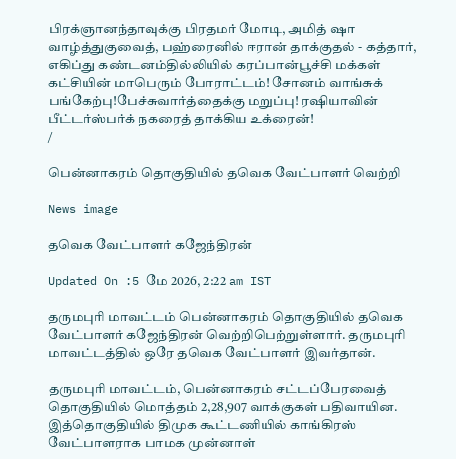பிரக்ஞானந்தாவுக்கு பிரதமர் மோடி, அமித் ஷா வாழ்த்துகுவைத், பஹ்ரைனில் ஈரான் தாக்குதல் - கத்தார், எகிப்து கண்டனம்தில்லியில் கரப்பான்பூச்சி மக்கள் கட்சியின் மாபெரும் போராட்டம்! சோனம் வாங்சுக் பங்கேற்பு!பேச்சுவார்த்தைக்கு மறுப்பு! ரஷியாவின் பீட்டர்ஸ்பர்க் நகரைத் தாக்கிய உக்ரைன்!
/

பென்னாகரம் தொகுதியில் தவெக வேட்பாளர் வெற்றி

News image

தவெக வேட்பாளர் கஜேந்திரன்

Updated On :5 மே 2026, 2:22 am IST

தருமபுரி மாவட்டம் பென்னாகரம் தொகுதியில் தவெக வேட்பாளர் கஜேந்திரன் வெற்றிபெற்றுள்ளார். தருமபுரி மாவட்டத்தில் ஒரே தவெக வேட்பாளர் இவர்தான்.

தருமபுரி மாவட்டம், பென்னாகரம் சட்டப்பேரவைத் தொகுதியில் மொத்தம் 2,28,907 வாக்குகள் பதிவாயின. இத்தொகுதியில் திமுக கூட்டணியில் காங்கிரஸ் வேட்பாளராக பாமக முன்னாள்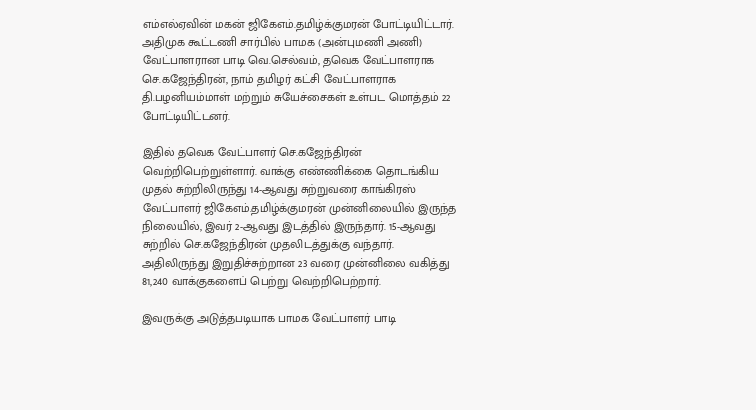எம்எல்ஏவின் மகன் ஜிகேஎம்.தமிழ்க்குமரன் போட்டியிட்டார். அதிமுக கூட்டணி சார்பில் பாமக (அன்புமணி அணி) வேட்பாளரான பாடி வெ.செல்வம், தவெக வேட்பாளராக செ.கஜேந்திரன், நாம் தமிழர் கட்சி வேட்பாளராக தி.பழனியம்மாள் மற்றும் சுயேச்சைகள் உள்பட மொத்தம் 22 போட்டியிட்டனர்.

இதில் தவெக வேட்பாளர் செ.கஜேந்திரன் வெற்றிபெற்றுள்ளார். வாக்கு எண்ணிக்கை தொடங்கிய முதல் சுற்றிலிருந்து 14-ஆவது சுற்றுவரை காங்கிரஸ் வேட்பாளர் ஜிகேஎம்.தமிழ்க்குமரன் முன்னிலையில் இருந்த நிலையில், இவர் 2-ஆவது இடத்தில் இருந்தார். 15-ஆவது சுற்றில் செ.கஜேந்திரன் முதலிடத்துக்கு வந்தார். அதிலிருந்து இறுதிச்சுற்றான 23 வரை முன்னிலை வகித்து 81,240 வாக்குகளைப் பெற்று வெற்றிபெற்றார்.

இவருக்கு அடுத்தபடியாக பாமக வேட்பாளர் பாடி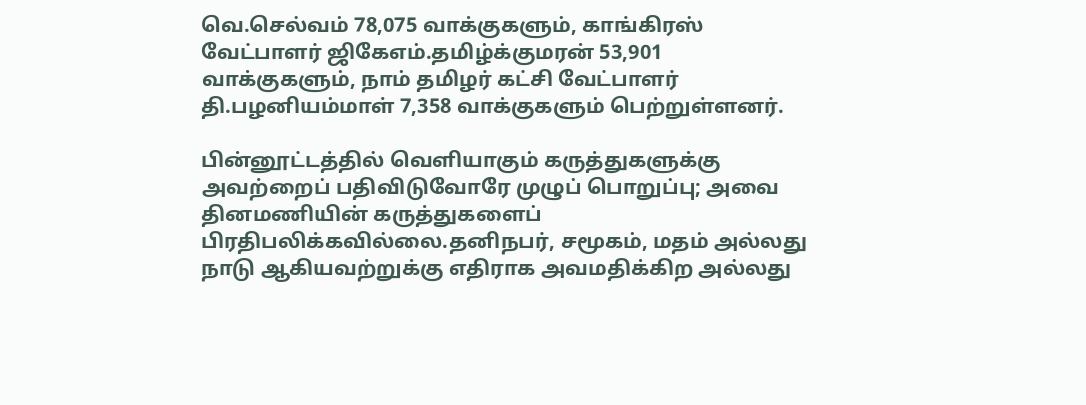வெ.செல்வம் 78,075 வாக்குகளும், காங்கிரஸ் வேட்பாளர் ஜிகேஎம்.தமிழ்க்குமரன் 53,901 வாக்குகளும், நாம் தமிழர் கட்சி வேட்பாளர் தி.பழனியம்மாள் 7,358 வாக்குகளும் பெற்றுள்ளனர்.

பின்னூட்டத்தில் வெளியாகும் கருத்துகளுக்கு அவற்றைப் பதிவிடுவோரே முழுப் பொறுப்பு; அவை தினமணியின் கருத்துகளைப் பிரதிபலிக்கவில்லை.தனிநபர், சமூகம், மதம் அல்லது நாடு ஆகியவற்றுக்கு எதிராக அவமதிக்கிற அல்லது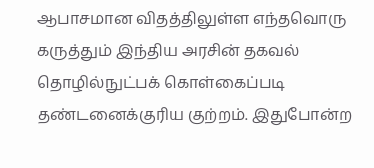ஆபாசமான விதத்திலுள்ள எந்தவொரு கருத்தும் இந்திய அரசின் தகவல் தொழில்நுட்பக் கொள்கைப்படி தண்டனைக்குரிய குற்றம். இதுபோன்ற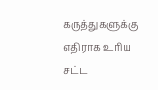கருத்துகளுக்கு எதிராக உரிய சட்ட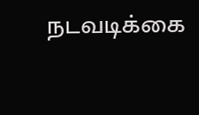நடவடிக்கை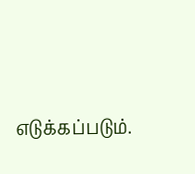எடுக்கப்படும்.